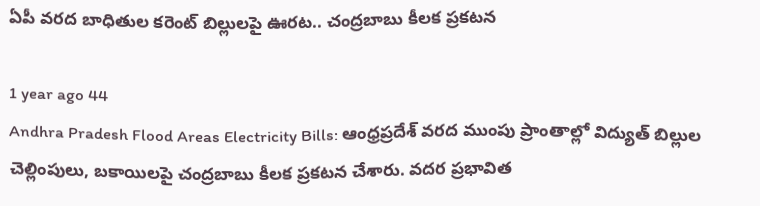ఏపీ వరద బాధితుల కరెంట్ బిల్లులపై ఊరట.. చంద్రబాబు కీలక ప్రకటన

1 year ago 44
Andhra Pradesh Flood Areas Electricity Bills: ఆంధ్రప్రదేశ్ వరద ముంపు ప్రాంతాల్లో విద్యుత్ బిల్లుల చెల్లింపులు, బకాయిలపై చంద్రబాబు కీలక ప్రకటన చేశారు. వదర ప్రభావిత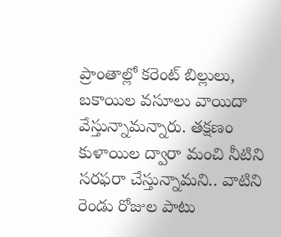ప్రాంతాల్లో కరెంట్ బిల్లులు, బకాయిల వసూలు వాయిదా వేస్తున్నామన్నారు. తక్షణం కుళాయిల ద్వారా మంచి నీటిని సరఫరా చేస్తున్నామని.. వాటిని రెండు రోజుల పాటు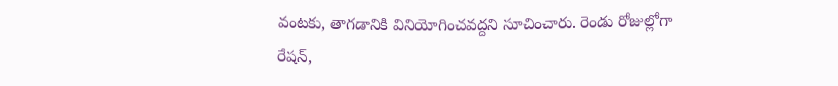వంటకు, తాగడానికి వినియోగించవద్దని సూచించారు. రెండు రోజుల్లోగా రేషన్,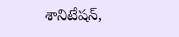శానిటేషన్,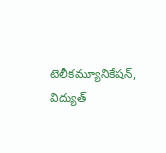టెలీకమ్యూనికేషన్, విద్యుత్‌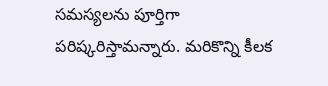సమస్యలను పూర్తిగా పరిష్కరిస్తామన్నారు. మరికొన్ని కీలక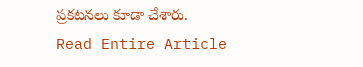ప్రకటనలు కూడా చేశారు.
Read Entire Article